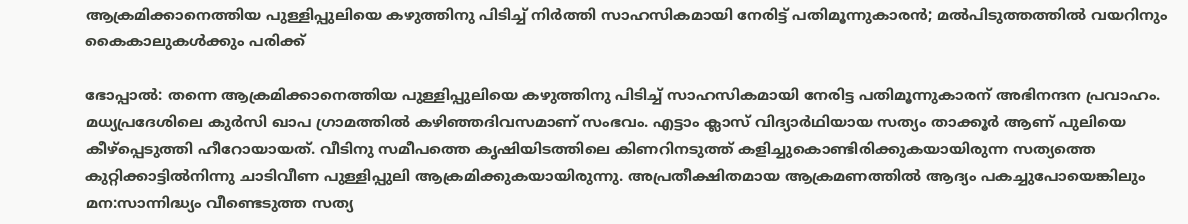ആക്രമിക്കാനെത്തിയ പുള്ളിപ്പുലിയെ കഴുത്തിനു പിടിച്ച് നിര്‍ത്തി സാഹസികമായി നേരിട്ട് പതിമൂന്നുകാരന്‍; മല്‍പിടുത്തത്തില്‍ വയറിനും കൈകാലുകള്‍ക്കും പരിക്ക്

ഭോപ്പാല്‍: തന്നെ ആക്രമിക്കാനെത്തിയ പുള്ളിപ്പുലിയെ കഴുത്തിനു പിടിച്ച് സാഹസികമായി നേരിട്ട പതിമൂന്നുകാരന് അഭിനന്ദന പ്രവാഹം. മധ്യപ്രദേശിലെ കുര്‍സി ഖാപ ഗ്രാമത്തില്‍ കഴിഞ്ഞദിവസമാണ് സംഭവം. എട്ടാം ക്ലാസ് വിദ്യാര്‍ഥിയായ സത്യം താക്കൂര്‍ ആണ് പുലിയെ കീഴ്‌പ്പെടുത്തി ഹീറോയായത്. വീടിനു സമീപത്തെ കൃഷിയിടത്തിലെ കിണറിനടുത്ത് കളിച്ചുകൊണ്ടിരിക്കുകയായിരുന്ന സത്യത്തെ കുറ്റിക്കാട്ടില്‍നിന്നു ചാടിവീണ പുള്ളിപ്പുലി ആക്രമിക്കുകയായിരുന്നു. അപ്രതീക്ഷിതമായ ആക്രമണത്തില്‍ ആദ്യം പകച്ചുപോയെങ്കിലും മന:സാന്നിദ്ധ്യം വീണ്ടെടുത്ത സത്യ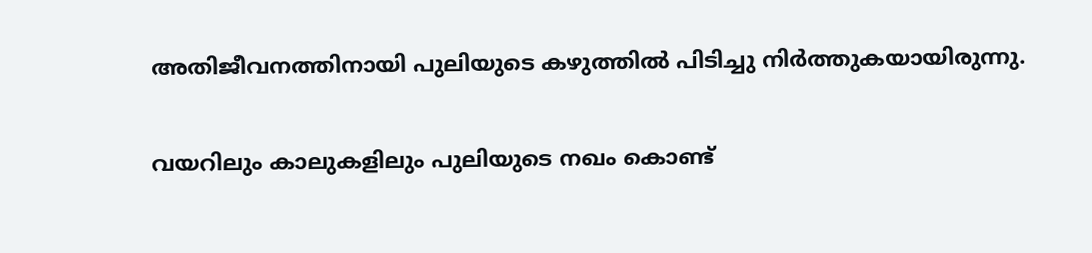അതിജീവനത്തിനായി പുലിയുടെ കഴുത്തില്‍ പിടിച്ചു നിര്‍ത്തുകയായിരുന്നു.

വയറിലും കാലുകളിലും പുലിയുടെ നഖം കൊണ്ട്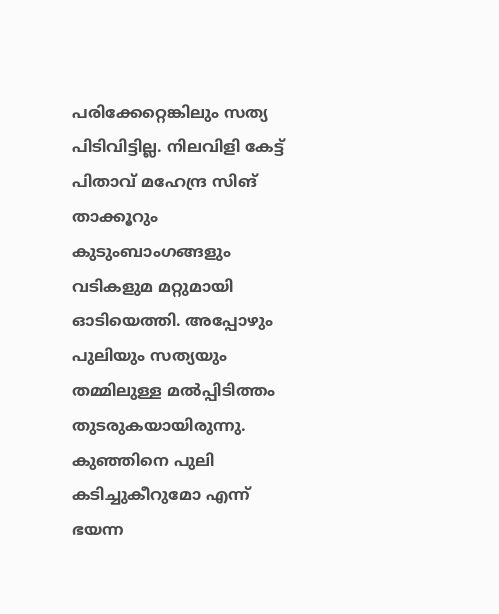പരിക്കേറ്റെങ്കിലും സത്യ പിടിവിട്ടില്ല. നിലവിളി കേട്ട് പിതാവ് മഹേന്ദ്ര സിങ് താക്കൂറും കുടുംബാംഗങ്ങളും വടികളുമ മറ്റുമായി ഓടിയെത്തി. അപ്പോഴും പുലിയും സത്യയും തമ്മിലുള്ള മല്‍പ്പിടിത്തം തുടരുകയായിരുന്നു. കുഞ്ഞിനെ പുലി കടിച്ചുകീറുമോ എന്ന് ഭയന്ന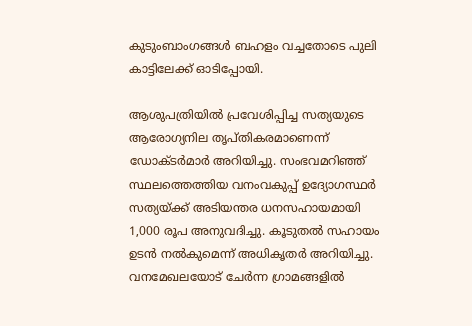കുടുംബാംഗങ്ങള്‍ ബഹളം വച്ചതോടെ പുലി കാട്ടിലേക്ക് ഓടിപ്പോയി.

ആശുപത്രിയില്‍ പ്രവേശിപ്പിച്ച സത്യയുടെ ആരോഗ്യനില തൃപ്തികരമാണെന്ന് ഡോക്ടര്‍മാര്‍ അറിയിച്ചു. സംഭവമറിഞ്ഞ് സ്ഥലത്തെത്തിയ വനംവകുപ്പ് ഉദ്യോഗസ്ഥര്‍ സത്യയ്ക്ക് അടിയന്തര ധനസഹായമായി 1,000 രൂപ അനുവദിച്ചു. കൂടുതല്‍ സഹായം ഉടന്‍ നല്‍കുമെന്ന് അധികൃതര്‍ അറിയിച്ചു. വനമേഖലയോട് ചേര്‍ന്ന ഗ്രാമങ്ങളില്‍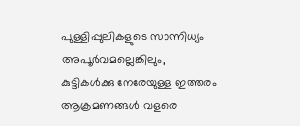പുള്ളിപ്പുലികളുടെ സാന്നിധ്യം അപൂര്‍വമല്ലെങ്കിലും, കുട്ടികള്‍ക്കു നേരേയുള്ള ഇത്തരം ആക്രമണങ്ങള്‍ വളരെ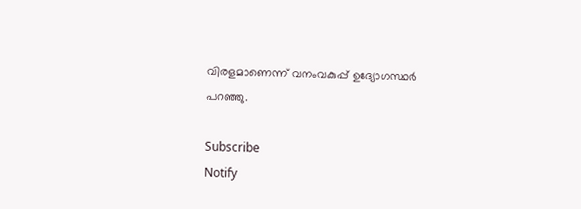വിരളമാണെന്ന് വനംവകുപ്പ് ഉദ്യോഗസ്ഥര്‍ പറഞ്ഞു.

Subscribe
Notify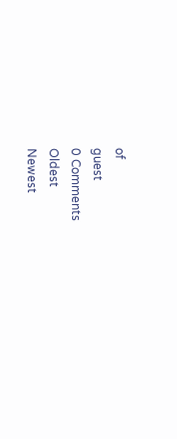of
guest
0 Comments
Oldest
Newest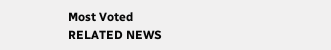Most Voted
RELATED NEWS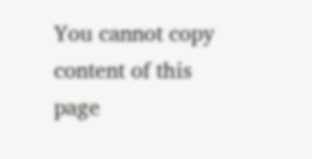You cannot copy content of this page